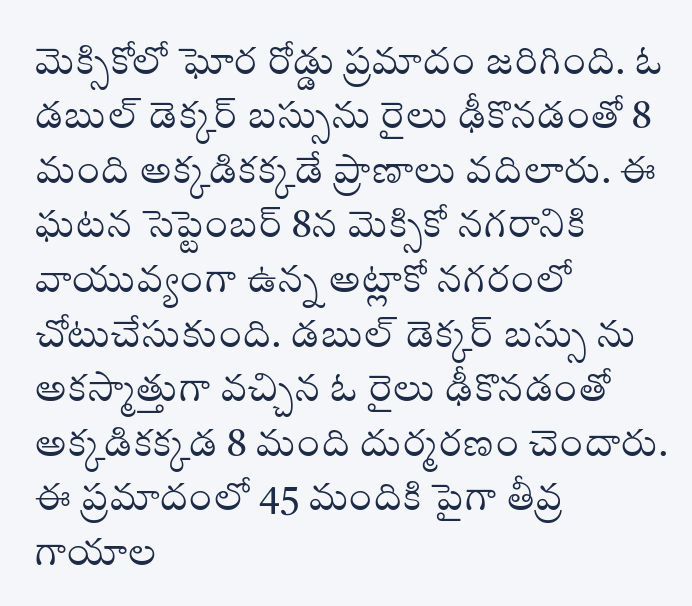మెక్సికోలో ఘోర రోడ్డు ప్రమాదం జరిగింది. ఓ డబుల్ డెక్కర్ బస్సును రైలు ఢీకొనడంతో 8 మంది అక్కడికక్కడే ప్రాణాలు వదిలారు. ఈ ఘటన సెప్టెంబర్ 8న మెక్సికో నగరానికి వాయువ్యంగా ఉన్న అట్లాకో నగరంలో చోటుచేసుకుంది. డబుల్ డెక్కర్ బస్సు ను అకస్మాత్తుగా వచ్చిన ఓ రైలు ఢీకొనడంతో అక్కడికక్కడ 8 మంది దుర్మరణం చెందారు. ఈ ప్రమాదంలో 45 మందికి పైగా తీవ్ర గాయాల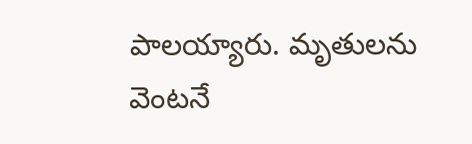పాలయ్యారు. మృతులను వెంటనే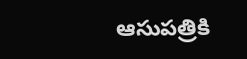ఆసుపత్రికి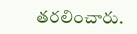తరలించారు.